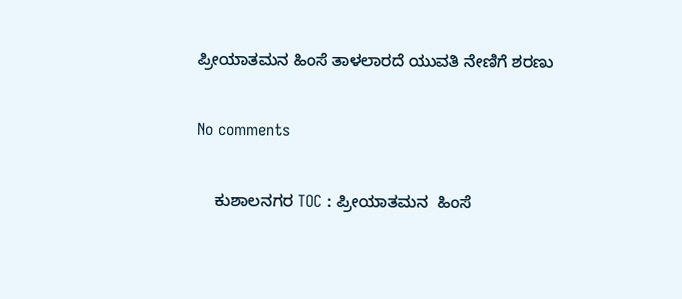ಪ್ರೀಯಾತಮನ ಹಿಂಸೆ ತಾಳಲಾರದೆ ಯುವತಿ ನೇಣಿಗೆ ಶರಣು

No comments

    ಕುಶಾಲನಗರ TOC : ಪ್ರೀಯಾತಮನ  ಹಿಂಸೆ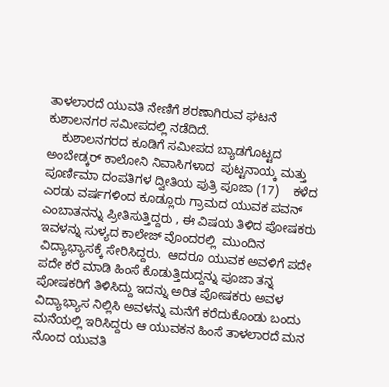ತಾಳಲಾರದೆ ಯುವತಿ ನೇಣಿಗೆ ಶರಣಾಗಿರುವ ಘಟನೆ ಕುಶಾಲನಗರ ಸಮೀಪದಲ್ಲಿ ನಡೆದಿದೆ.
    ಕುಶಾಲನಗರದ ಕೂಡಿಗೆ ಸಮೀಪದ ಬ್ಯಾಡಗೊಟ್ಟದ ಅಂಬೇಡ್ಕರ್ ಕಾಲೋನಿ ನಿವಾಸಿಗಳಾದ  ಪುಟ್ಟನಾಯ್ಕ ಮತ್ತು ಪೂರ್ಣಿಮಾ ದಂಪತಿಗಳ ದ್ವೀತಿಯ ಪುತ್ರಿ ಪೂಜಾ (17)    ಕಳೆದ ಎರಡು ವರ್ಷಗಳಿಂದ ಕೂಡ್ಲೂರು ಗ್ರಾಮದ ಯುವಕ ಪವನ್ ಎಂಬಾತನನ್ನು ಪ್ರೀತಿಸುತ್ತಿದ್ದರು , ಈ ವಿಷಯ ತಿಳಿದ ಪೋಷಕರು ಇವಳನ್ನು ಸುಳ್ಯದ ಕಾಲೇಜ್ ವೊಂದರಲ್ಲಿ  ಮುಂದಿನ ವಿದ್ಯಾಭ್ಯಾಸಕ್ಕೆ ಸೇರಿಸಿದ್ದರು.  ಆದರೂ ಯುವಕ ಅವಳಿಗೆ ಪದೇ ಪದೇ ಕರೆ ಮಾಡಿ ಹಿಂಸೆ ಕೊಡುತ್ತಿದುದ್ದನ್ನು ಪೂಜಾ ತನ್ನ ಪೋಷಕರಿಗೆ ತಿಳಿಸಿದ್ದು ಇದನ್ನು ಅರಿತ ಪೋಷಕರು ಅವಳ ವಿದ್ಯಾಭ್ಯಾಸ ನಿಲ್ಲಿಸಿ ಅವಳನ್ನು ಮನೆಗೆ ಕರೆದುಕೊಂಡು ಬಂದು ಮನೆಯಲ್ಲಿ ಇರಿಸಿದ್ದರು ಆ ಯುವಕನ ಹಿಂಸೆ ತಾಳಲಾರದೆ ಮನ ನೊಂದ ಯುವತಿ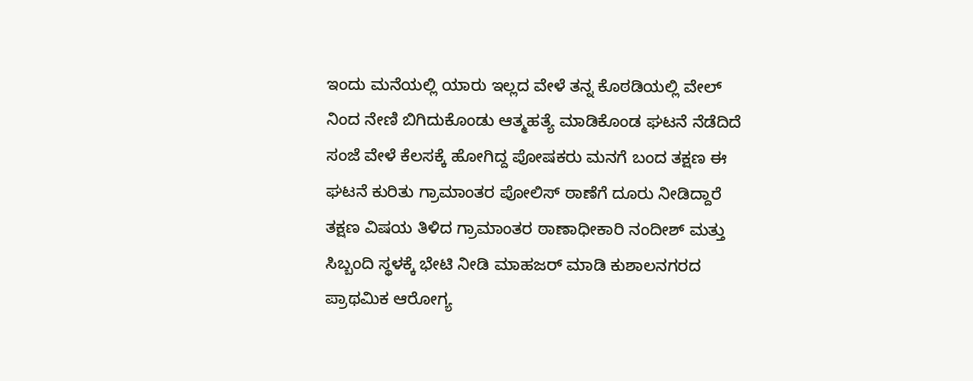ಇಂದು ಮನೆಯಲ್ಲಿ ಯಾರು ಇಲ್ಲದ ವೇಳೆ ತನ್ನ ಕೊಠಡಿಯಲ್ಲಿ ವೇಲ್ ನಿಂದ ನೇಣಿ ಬಿಗಿದುಕೊಂಡು ಆತ್ಮಹತ್ಯೆ ಮಾಡಿಕೊಂಡ ಘಟನೆ ನೆಡೆದಿದೆ  ಸಂಜೆ ವೇಳೆ ಕೆಲಸಕ್ಕೆ ಹೋಗಿದ್ದ ಪೋಷಕರು ಮನಗೆ ಬಂದ ತಕ್ಷಣ ಈ ಘಟನೆ ಕುರಿತು ಗ್ರಾಮಾಂತರ ಪೋಲಿಸ್ ಠಾಣೆಗೆ ದೂರು ನೀಡಿದ್ದಾರೆ ತಕ್ಷಣ ವಿಷಯ ತಿಳಿದ ಗ್ರಾಮಾಂತರ ಠಾಣಾಧೀಕಾರಿ ನಂದೀಶ್ ಮತ್ತು ಸಿಬ್ಬಂದಿ ಸ್ಥಳಕ್ಕೆ ಭೇಟಿ ನೀಡಿ ಮಾಹಜರ್ ಮಾಡಿ ಕುಶಾಲನಗರದ ಪ್ರಾಥಮಿಕ ಆರೋಗ್ಯ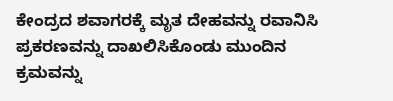ಕೇಂದ್ರದ ಶವಾಗರಕ್ಕೆ ಮೃತ ದೇಹವನ್ನು ರವಾನಿಸಿ ಪ್ರಕರಣವನ್ನು ದಾಖಲಿಸಿಕೊಂಡು ಮುಂದಿನ ಕ್ರಮವನ್ನು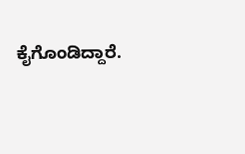ಕೈಗೊಂಡಿದ್ದಾರೆ.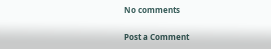No comments

Post a Comment